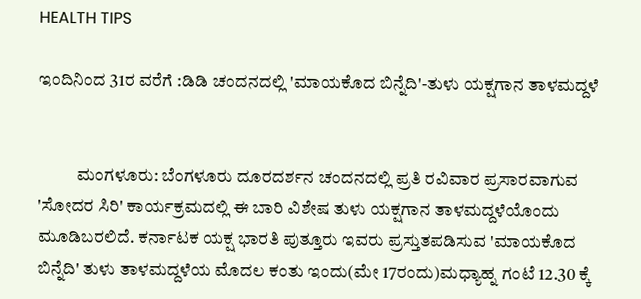HEALTH TIPS

ಇಂದಿನಿಂದ 31ರ ವರೆಗೆ :ಡಿಡಿ ಚಂದನದಲ್ಲಿ 'ಮಾಯಕೊದ ಬಿನ್ನೆದಿ'-ತುಳು ಯಕ್ಷಗಾನ ತಾಳಮದ್ದಳೆ


           ಮಂಗಳೂರು: ಬೆಂಗಳೂರು ದೂರದರ್ಶನ ಚಂದನದಲ್ಲಿ ಪ್ರತಿ ರವಿವಾರ ಪ್ರಸಾರವಾಗುವ 'ಸೋದರ ಸಿರಿ' ಕಾರ್ಯಕ್ರಮದಲ್ಲಿ ಈ ಬಾರಿ ವಿಶೇಷ ತುಳು ಯಕ್ಷಗಾನ ತಾಳಮದ್ದಳೆಯೊಂದು ಮೂಡಿಬರಲಿದೆ. ಕರ್ನಾಟಕ ಯಕ್ಷ ಭಾರತಿ ಪುತ್ತೂರು ಇವರು ಪ್ರಸ್ತುತಪಡಿಸುವ 'ಮಾಯಕೊದ ಬಿನ್ನೆದಿ' ತುಳು ತಾಳಮದ್ದಳೆಯ ಮೊದಲ ಕಂತು ಇಂದು(ಮೇ 17ರಂದು)ಮಧ್ಯಾಹ್ನ ಗಂಟೆ 12.30 ಕ್ಕೆ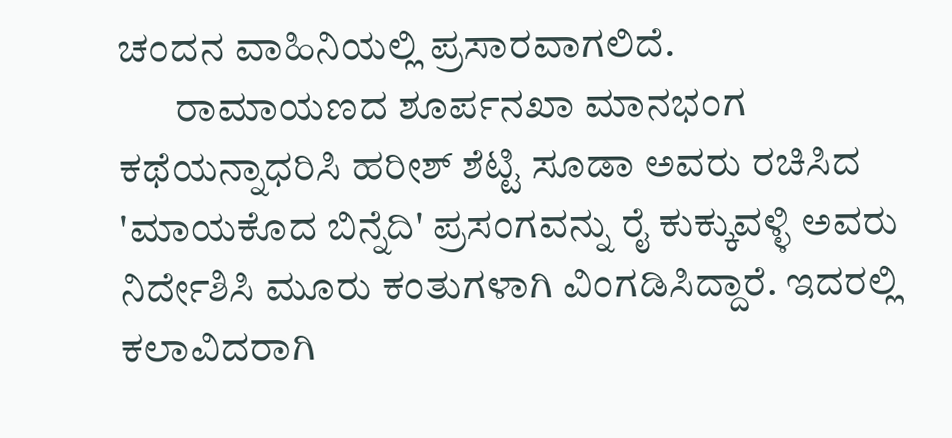ಚಂದನ ವಾಹಿನಿಯಲ್ಲಿ ಪ್ರಸಾರವಾಗಲಿದೆ.
       ರಾಮಾಯಣದ ಶೂರ್ಪನಖಾ ಮಾನಭಂಗ ಕಥೆಯನ್ನಾಧರಿಸಿ ಹರೀಶ್ ಶೆಟ್ಟಿ ಸೂಡಾ ಅವರು ರಚಿಸಿದ 'ಮಾಯಕೊದ ಬಿನ್ನೆದಿ' ಪ್ರಸಂಗವನ್ನು ರೈ ಕುಕ್ಕುವಳ್ಳಿ ಅವರು ನಿರ್ದೇಶಿಸಿ ಮೂರು ಕಂತುಗಳಾಗಿ ವಿಂಗಡಿಸಿದ್ದಾರೆ. ಇದರಲ್ಲಿ ಕಲಾವಿದರಾಗಿ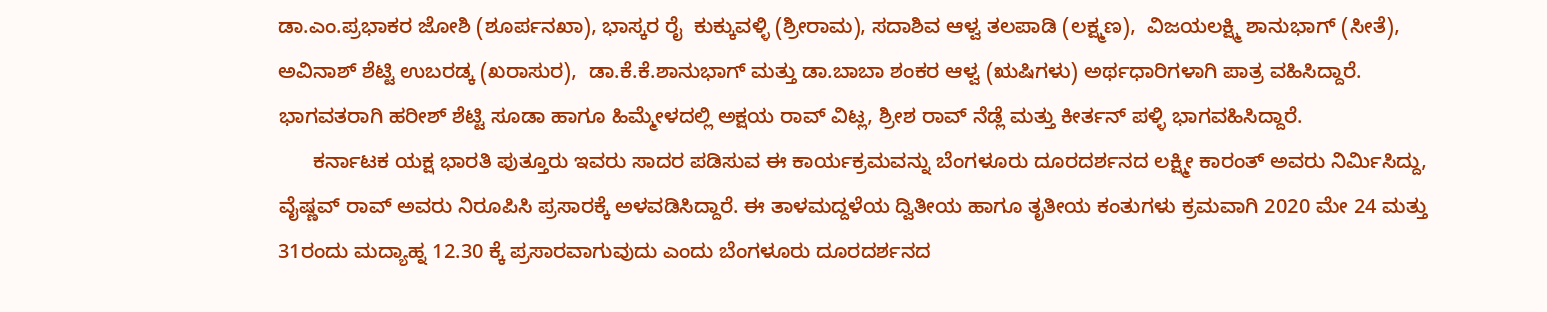ಡಾ.ಎಂ.ಪ್ರಭಾಕರ ಜೋಶಿ (ಶೂರ್ಪನಖಾ), ಭಾಸ್ಕರ ರೈ  ಕುಕ್ಕುವಳ್ಳಿ (ಶ್ರೀರಾಮ), ಸದಾಶಿವ ಆಳ್ವ ತಲಪಾಡಿ (ಲಕ್ಷ್ಮಣ),  ವಿಜಯಲಕ್ಷ್ಮಿ ಶಾನುಭಾಗ್ (ಸೀತೆ), ಅವಿನಾಶ್ ಶೆಟ್ಟಿ ಉಬರಡ್ಕ (ಖರಾಸುರ),  ಡಾ.ಕೆ.ಕೆ.ಶಾನುಭಾಗ್ ಮತ್ತು ಡಾ.ಬಾಬಾ ಶಂಕರ ಆಳ್ವ (ಋಷಿಗಳು) ಅರ್ಥಧಾರಿಗಳಾಗಿ ಪಾತ್ರ ವಹಿಸಿದ್ದಾರೆ. ಭಾಗವತರಾಗಿ ಹರೀಶ್ ಶೆಟ್ಟಿ ಸೂಡಾ ಹಾಗೂ ಹಿಮ್ಮೇಳದಲ್ಲಿ ಅಕ್ಷಯ ರಾವ್ ವಿಟ್ಲ, ಶ್ರೀಶ ರಾವ್ ನೆಡ್ಲೆ ಮತ್ತು ಕೀರ್ತನ್ ಪಳ್ಳಿ ಭಾಗವಹಿಸಿದ್ದಾರೆ.
      ಕರ್ನಾಟಕ ಯಕ್ಷ ಭಾರತಿ ಪುತ್ತೂರು ಇವರು ಸಾದರ ಪಡಿಸುವ ಈ ಕಾರ್ಯಕ್ರಮವನ್ನು ಬೆಂಗಳೂರು ದೂರದರ್ಶನದ ಲಕ್ಷ್ಮೀ ಕಾರಂತ್ ಅವರು ನಿರ್ಮಿಸಿದ್ದು, ವೈಷ್ಣವ್ ರಾವ್ ಅವರು ನಿರೂಪಿಸಿ ಪ್ರಸಾರಕ್ಕೆ ಅಳವಡಿಸಿದ್ದಾರೆ. ಈ ತಾಳಮದ್ದಳೆಯ ದ್ವಿತೀಯ ಹಾಗೂ ತೃತೀಯ ಕಂತುಗಳು ಕ್ರಮವಾಗಿ 2020 ಮೇ 24 ಮತ್ತು 31ರಂದು ಮದ್ಯಾಹ್ನ 12.30 ಕ್ಕೆ ಪ್ರಸಾರವಾಗುವುದು ಎಂದು ಬೆಂಗಳೂರು ದೂರದರ್ಶನದ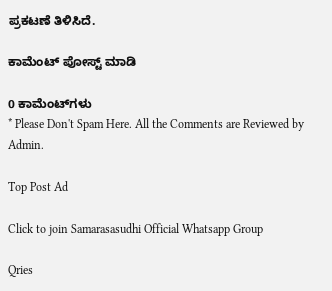ಪ್ರಕಟಣೆ ತಿಳಿಸಿದೆ.

ಕಾಮೆಂಟ್‌‌ ಪೋಸ್ಟ್‌ ಮಾಡಿ

0 ಕಾಮೆಂಟ್‌ಗಳು
* Please Don't Spam Here. All the Comments are Reviewed by Admin.

Top Post Ad

Click to join Samarasasudhi Official Whatsapp Group

Qries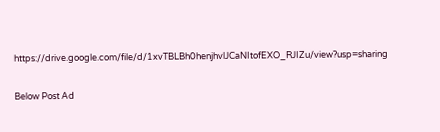https://drive.google.com/file/d/1xvTBLBh0henjhvlJCaNItofEXO_RJIZu/view?usp=sharing

Below Post Ad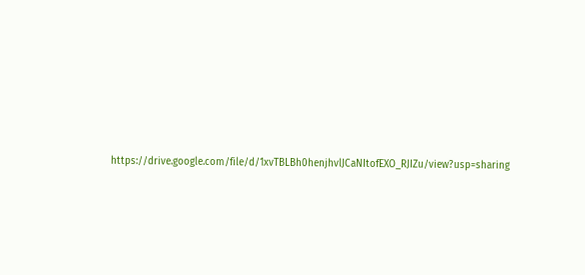https://drive.google.com/file/d/1xvTBLBh0henjhvlJCaNItofEXO_RJIZu/view?usp=sharing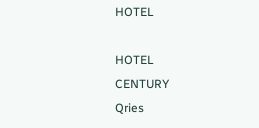HOTEL

HOTEL
CENTURY
Qries